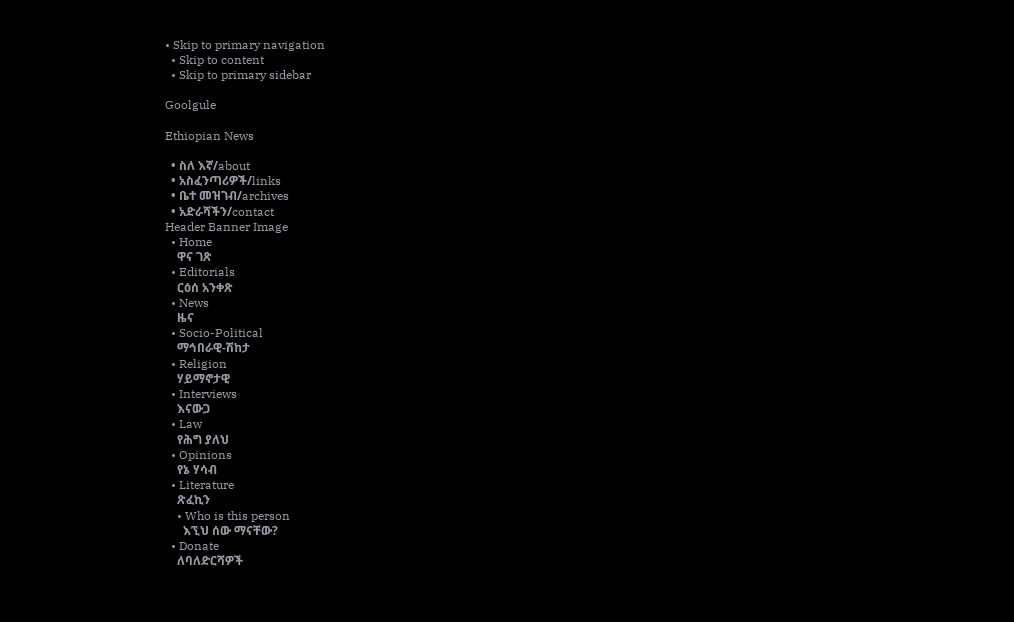• Skip to primary navigation
  • Skip to content
  • Skip to primary sidebar

Goolgule

Ethiopian News

  • ስለ እኛ/about
  • አስፈንጣሪዎች/links
  • ቤተ መዝገብ/archives
  • አድራሻችን/contact
Header Banner Image
  • Home
    ዋና ገጽ
  • Editorials
    ርዕሰ አንቀጽ
  • News
    ዜና
  • Socio-Political
    ማኅበራዊ-ሽከታ
  • Religion
    ሃይማኖታዊ
  • Interviews
    እናውጋ
  • Law
    የሕግ ያለህ
  • Opinions
    የኔ ሃሳብ
  • Literature
    ጽፈኪን
    • Who is this person
      እኚህ ሰው ማናቸው?
  • Donate
    ለባለድርሻዎች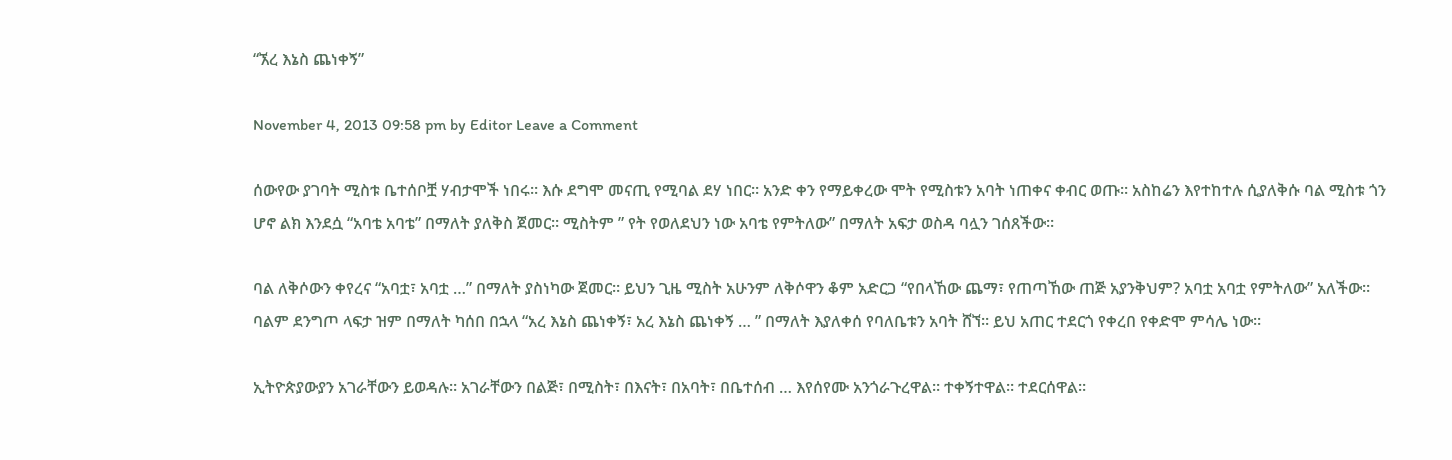“ኧረ እኔስ ጨነቀኝ”

November 4, 2013 09:58 pm by Editor Leave a Comment

ሰውየው ያገባት ሚስቱ ቤተሰቦቿ ሃብታሞች ነበሩ። እሱ ደግሞ መናጢ የሚባል ደሃ ነበር። አንድ ቀን የማይቀረው ሞት የሚስቱን አባት ነጠቀና ቀብር ወጡ። አስከሬን እየተከተሉ ሲያለቅሱ ባል ሚስቱ ጎን ሆኖ ልክ እንደሷ “አባቴ አባቴ” በማለት ያለቅስ ጀመር። ሚስትም ” የት የወለደህን ነው አባቴ የምትለው” በማለት አፍታ ወስዳ ባሏን ገሰጸችው።

ባል ለቅሶውን ቀየረና “አባቷ፣ አባቷ …” በማለት ያስነካው ጀመር። ይህን ጊዜ ሚስት አሁንም ለቅሶዋን ቆም አድርጋ “የበላኸው ጨማ፣ የጠጣኸው ጠጅ አያንቅህም? አባቷ አባቷ የምትለው” አለችው። ባልም ደንግጦ ላፍታ ዝም በማለት ካሰበ በኋላ “አረ እኔስ ጨነቀኝ፣ አረ እኔስ ጨነቀኝ … ” በማለት እያለቀሰ የባለቤቱን አባት ሸኘ። ይህ አጠር ተደርጎ የቀረበ የቀድሞ ምሳሌ ነው።

ኢትዮጵያውያን አገራቸውን ይወዳሉ። አገራቸውን በልጅ፣ በሚስት፣ በእናት፣ በአባት፣ በቤተሰብ … እየሰየሙ አንጎራጉረዋል። ተቀኝተዋል። ተደርሰዋል።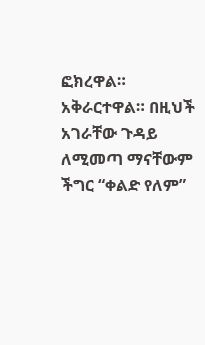ፎክረዋል። አቅራርተዋል። በዚህች አገራቸው ጉዳይ ለሚመጣ ማናቸውም ችግር “ቀልድ የለም”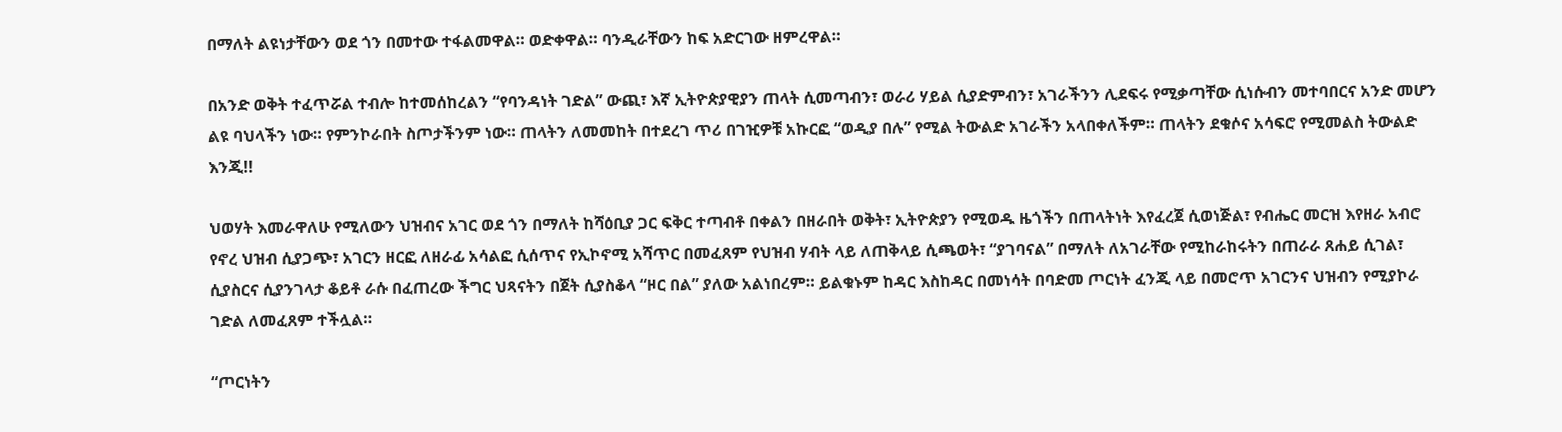በማለት ልዩነታቸውን ወደ ጎን በመተው ተፋልመዋል። ወድቀዋል። ባንዲራቸውን ከፍ አድርገው ዘምረዋል።

በአንድ ወቅት ተፈጥሯል ተብሎ ከተመሰከረልን “የባንዳነት ገድል” ውጪ፣ እኛ ኢትዮጵያዊያን ጠላት ሲመጣብን፣ ወራሪ ሃይል ሲያድምብን፣ አገራችንን ሊደፍሩ የሚቃጣቸው ሲነሱብን መተባበርና አንድ መሆን ልዩ ባህላችን ነው። የምንኮራበት ስጦታችንም ነው። ጠላትን ለመመከት በተደረገ ጥሪ በገዢዎቹ አኩርፎ “ወዲያ በሉ” የሚል ትውልድ አገራችን አላበቀለችም። ጠላትን ደቁሶና አሳፍሮ የሚመልስ ትውልድ እንጂ!!

ህወሃት እመራዋለሁ የሚለውን ህዝብና አገር ወደ ጎን በማለት ከሻዕቢያ ጋር ፍቅር ተጣብቶ በቀልን በዘራበት ወቅት፣ ኢትዮጵያን የሚወዱ ዜጎችን በጠላትነት እየፈረጀ ሲወነጅል፣ የብሔር መርዝ እየዘራ አብሮ የኖረ ህዝብ ሲያጋጭ፣ አገርን ዘርፎ ለዘራፊ አሳልፎ ሲሰጥና የኢኮኖሚ አሻጥር በመፈጸም የህዝብ ሃብት ላይ ለጠቅላይ ሲጫወት፣ “ያገባናል” በማለት ለአገራቸው የሚከራከሩትን በጠራራ ጸሐይ ሲገል፣ ሲያስርና ሲያንገላታ ቆይቶ ራሱ በፈጠረው ችግር ህጻናትን በጀት ሲያስቆላ “ዞር በል” ያለው አልነበረም። ይልቁኑም ከዳር እስከዳር በመነሳት በባድመ ጦርነት ፈንጂ ላይ በመሮጥ አገርንና ህዝብን የሚያኮራ ገድል ለመፈጸም ተችሏል።

“ጦርነትን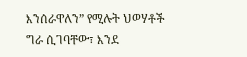እንሰራዋለን” የሚሉት ህወሃቶች ግራ ሲገባቸው፣ እንደ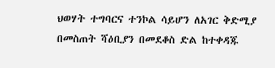ህወሃት ተግባርና ተንኮል ሳይሆን ለአገር ቅድሚያ በመስጠት ሻዕቢያን በመደቆስ ድል ከተቀዳጁ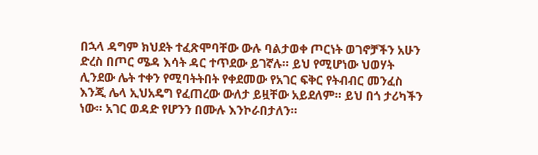በኋላ ዳግም ክህደት ተፈጽሞባቸው ውሉ ባልታወቀ ጦርነት ወገኖቻችን አሁን ድረስ በጦር ሜዳ እሳት ዳር ተጥደው ይገኛሉ። ይህ የሚሆነው ህወሃት ሊንደው ሌት ተቀን የሚባትትበት የቀደመው የአገር ፍቅር የትብብር መንፈስ እንጂ ሌላ ኢህአዴግ የፈጠረው ውለታ ይዟቸው አይደለም። ይህ በጎ ታሪካችን ነው። አገር ወዳድ የሆንን በሙሉ እንኮራበታለን።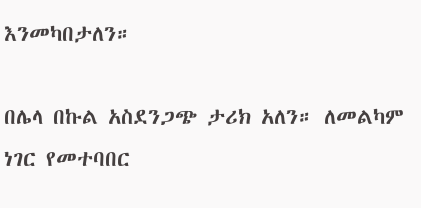እንመካበታለን።

በሌላ በኩል አስደንጋጭ ታሪክ አለን። ለመልካም ነገር የመተባበር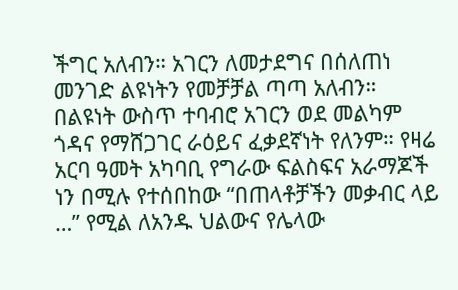ችግር አለብን። አገርን ለመታደግና በሰለጠነ መንገድ ልዩነትን የመቻቻል ጣጣ አለብን። በልዩነት ውስጥ ተባብሮ አገርን ወደ መልካም ጎዳና የማሸጋገር ራዕይና ፈቃደኛነት የለንም። የዛሬ አርባ ዓመት አካባቢ የግራው ፍልስፍና አራማጆች ነን በሚሉ የተሰበከው “በጠላቶቻችን መቃብር ላይ …” የሚል ለአንዱ ህልውና የሌላው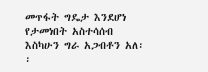መጥፋት ግዴታ እንደሆነ የታመነበት አስተሳሰብ እስካሁን ግራ አጋብቶን አለ፡፡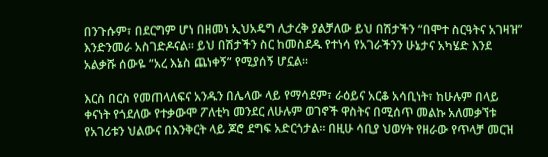በንጉሱም፣ በደርግም ሆነ በዘመነ ኢህአዴግ ሊታረቅ ያልቻለው ይህ በሽታችን “በሞተ ስርዓትና አገዛዝ” እንድንመራ አስገድዶናል። ይህ በሽታችን ስር ከመስደዱ የተነሳ የአገራችንን ሁኔታና አካሄድ እንደ አልቃሹ ሰውዬ “አረ እኔስ ጨነቀኝ” የሚያሰኝ ሆኗል።

እርስ በርስ የመጠላለፍና አንዱን በሌላው ላይ የማሳደም፣ ራዕይና አርቆ አሳቢነት፣ ከሁሉም በላይ ቀናነት የጎደለው የተቃውሞ ፖለቲካ መንደር ለሁሉም ወገኖች ዋስትና በሚሰጥ መልኩ አለመቃኘቱ የአገሪቱን ህልውና በእንቅርት ላይ ጆሮ ደግፍ አድርጎታል። በዚሁ ሳቢያ ህወሃት የዘራው የጥላቻ መርዝ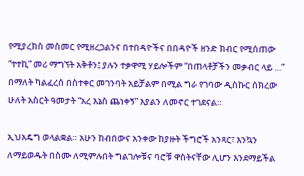የሚያረክስ መስመር የሚዘረጋልንና በተበዳዮችና በበዳዮች ዘንድ ክብር የሚሰጠው “ተተኪ” መሪ ማግኘት አቅቶን፤ ያሉን ተቃዋሚ ሃይሎችም “በጠላቶቻችን መቃብር ላይ …” በማለት ካልፈረሰ በስተቀር መገንባት አይቻልም በሚል ግራ የገባው ዲስኩር ሰክረው ሁለት አስርት ዓመታት “አረ እኔስ ጨነቀኝ” እያልን ለመኖር ተገደናል።

ኢህአዴግ ወላልቋል። አሁን ከብበውና አንቀው ከያዙት ችግሮች አንጻር፣ እንኳን ለማይወዱት በስሙ ለሚምሉበት ግልገሎቹና ባሮቹ ዋስትናቸው ሊሆን እንደማይችል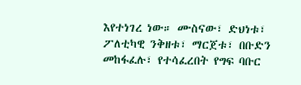እየተነገረ ነው። ሙስናው፣ ድህነቱ፣ ፖለቲካዊ ንቅዘቱ፣ ማርጀቱ፣ በቡድን መከፋፈሉ፣ የተሳፈረበት የግፍ ባቡር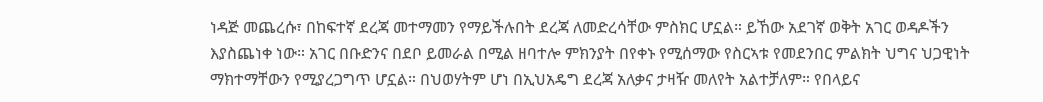ነዳጅ መጨረሱ፣ በከፍተኛ ደረጃ መተማመን የማይችሉበት ደረጃ ለመድረሳቸው ምስክር ሆኗል። ይኸው አደገኛ ወቅት አገር ወዳዶችን እያስጨነቀ ነው። አገር በቡድንና በደቦ ይመራል በሚል ዘባተሎ ምክንያት በየቀኑ የሚሰማው የስርኣቱ የመደንበር ምልክት ህግና ህጋዊነት ማክተማቸውን የሚያረጋግጥ ሆኗል። በህወሃትም ሆነ በኢህአዴግ ደረጃ አለቃና ታዛዥ መለየት አልተቻለም። የበላይና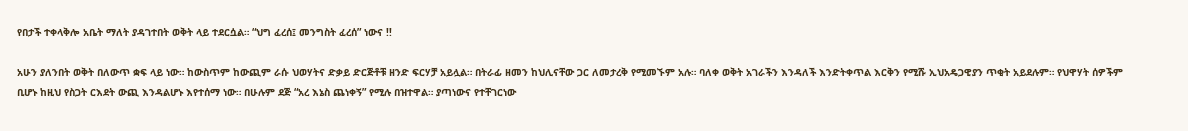የበታች ተቀላቅሎ አቤት ማለት ያዳገተበት ወቅት ላይ ተደርሷል። “ህግ ፈረሰ፤ መንግስት ፈረሰ” ነውና !!

አሁን ያለንበት ወቅት በለውጥ ቋፍ ላይ ነው። ከውስጥም ከውጪም ራሱ ህወሃትና ድቃይ ድርጅቶቹ ዘንድ ፍርሃቻ አይሏል። በትራፊ ዘመን ከህሊናቸው ጋር ለመታረቅ የሚመኙም አሉ። ባለቀ ወቅት አገራችን እንዳለች እንድትቀጥል እርቅን የሚሹ ኢህአዴጋዊያን ጥቂት አይደሉም። የህዋሃት ሰዎችም ቢሆኑ ከዚህ የስጋት ርእደት ውጪ እንዳልሆኑ እየተሰማ ነው። በሁሉም ደጅ “አረ እኔስ ጨነቀኝ” የሚሉ በዝተዋል። ያጣነውና የተቸገርነው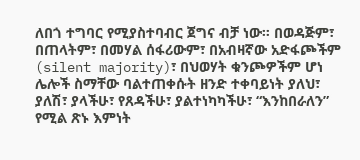ለበጎ ተግባር የሚያስተባብር ጀግና ብቻ ነው። በወዳጅም፣ በጠላትም፣ በመሃል ሰፋሪውም፣ በአብዛኛው አድፋጮችም (silent majority)፣ በህወሃት ቁንጮዎችም ሆነ ሌሎች ስማቸው ባልተጠቀሱት ዘንድ ተቀባይነት ያለህ፣ ያለሽ፣ ያላችሁ፣ የጸዳችሁ፣ ያልተነካካችሁ፣ “እንከበራለን” የሚል ጽኑ እምነት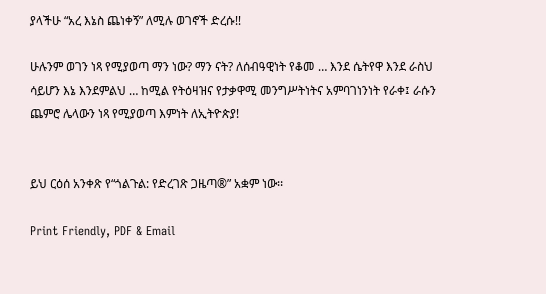ያላችሁ “አረ እኔስ ጨነቀኝ” ለሚሉ ወገኖች ድረሱ!!

ሁሉንም ወገን ነጻ የሚያወጣ ማን ነው? ማን ናት? ለሰብዓዊነት የቆመ … እንደ ሴትየዋ እንደ ራስህ ሳይሆን እኔ እንደምልህ … ከሚል የትዕዛዝና የታቃዋሚ መንግሥትነትና አምባገነንነት የራቀ፤ ራሱን ጨምሮ ሌላውን ነጻ የሚያወጣ እምነት ለኢትዮጵያ!


ይህ ርዕሰ አንቀጽ የ“ጎልጉል: የድረገጽ ጋዜጣ®” አቋም ነው፡፡

Print Friendly, PDF & Email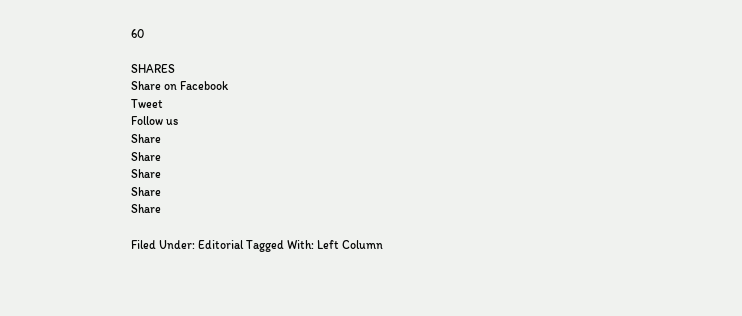60

SHARES
Share on Facebook
Tweet
Follow us
Share
Share
Share
Share
Share

Filed Under: Editorial Tagged With: Left Column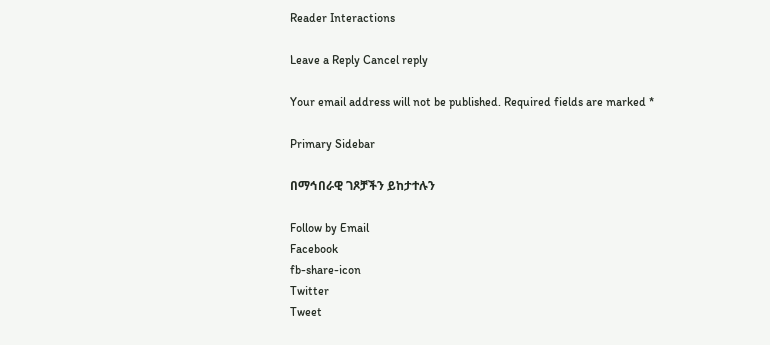Reader Interactions

Leave a Reply Cancel reply

Your email address will not be published. Required fields are marked *

Primary Sidebar

በማኅበራዊ ገጾቻችን ይከታተሉን

Follow by Email
Facebook
fb-share-icon
Twitter
Tweet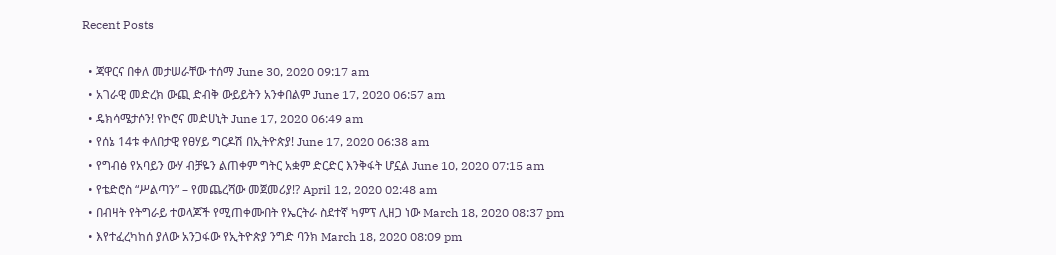Recent Posts

  • ጃዋርና በቀለ መታሠራቸው ተሰማ June 30, 2020 09:17 am
  • አገራዊ መድረክ ውጪ ድብቅ ውይይትን አንቀበልም June 17, 2020 06:57 am
  • ዴክሳሜታሶን! የኮሮና መድሀኒት June 17, 2020 06:49 am
  • የሰኔ 14ቱ ቀለበታዊ የፀሃይ ግርዶሽ በኢትዮጵያ! June 17, 2020 06:38 am
  • የግብፅ የአባይን ውሃ ብቻዬን ልጠቀም ግትር አቋም ድርድር እንቅፋት ሆኗል June 10, 2020 07:15 am
  • የቴድሮስ “ሥልጣን” – የመጨረሻው መጀመሪያ!? April 12, 2020 02:48 am
  • በብዛት የትግራይ ተወላጆች የሚጠቀሙበት የኤርትራ ስደተኛ ካምፕ ሊዘጋ ነው March 18, 2020 08:37 pm
  • እየተፈረካከሰ ያለው አንጋፋው የኢትዮጵያ ንግድ ባንክ March 18, 2020 08:09 pm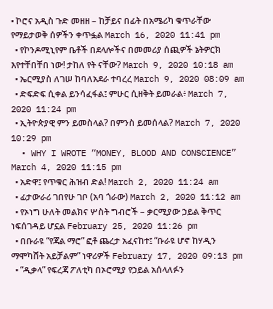• ኮሮና አዲስ ጉድ መዘዘ – ከቻይና በፊት በአሜሪካ ቁጥራቸው የማይታወቅ ሰዎችን ቀጥፏል March 16, 2020 11:41 pm
  • የኮንዶሚኒየም ቤቶች በደላሎችና በመመሪያ ሰጪዎች ኔትዎርክ እየተቸበቸበ ነው! ታከለ የት ናቸው? March 9, 2020 10:18 am
  • ኤርሚያስ ለገሠ ከባለአደራ ተባረረ March 9, 2020 08:09 am
  • ድፍድፍ ሲቀል ይንሳፈፋል፤ ምሁር ሲዘቅት ይመራል፥ March 7, 2020 11:24 pm
  • ኢትዮጵያዊ ምን ይመስላል? በምንስ ይመሰላል? March 7, 2020 10:29 pm
  • WHY I WROTE “MONEY, BLOOD AND CONSCIENCE” March 4, 2020 11:15 pm
  • አድዋ፤ የጥቁር ሕዝብ ድል! March 2, 2020 11:24 am
  • ፊታውራሪ ገበየሁ ገቦ (አባ ጎራው) March 2, 2020 11:12 am
  • የኦነግ ሁለት መልክና ሦስት ግብሮች – ቃርሚያው ኃይል ቅጥር ነፍሰገዳይ ሆኗል February 25, 2020 11:26 pm
  • በቡራዩ “የጃል ማሮ” ፎቶ ጨረታ አፈናከተ፤ “ቡራዩ ሆኖ ከሃዲን ማሞካሸት አይቻልም” ነዋሪዎች February 17, 2020 09:13 pm
  • “ዲቃላ” የፍረጃ ፖለቲካ በኦሮሚያ የኃይል አሰላለፉን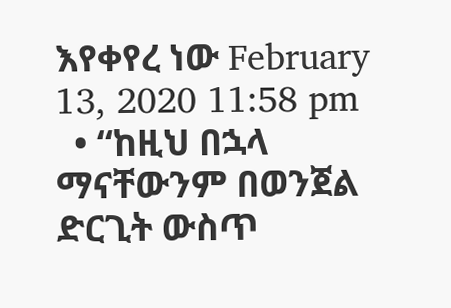እየቀየረ ነው February 13, 2020 11:58 pm
  • “ከዚህ በኋላ ማናቸውንም በወንጀል ድርጊት ውስጥ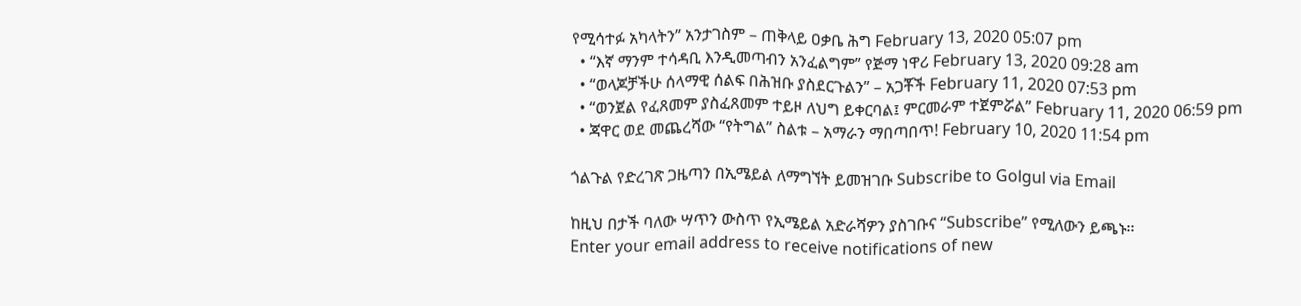የሚሳተፉ አካላትን” አንታገስም – ጠቅላይ ዐቃቤ ሕግ February 13, 2020 05:07 pm
  • “እኛ ማንም ተሳዳቢ እንዲመጣብን አንፈልግም” የጅማ ነዋሪ February 13, 2020 09:28 am
  • “ወላጆቻችሁ ሰላማዊ ሰልፍ በሕዝቡ ያስደርጉልን” – አጋቾች February 11, 2020 07:53 pm
  • “ወንጀል የፈጸመም ያስፈጸመም ተይዞ ለህግ ይቀርባል፤ ምርመራም ተጀምሯል” February 11, 2020 06:59 pm
  • ጃዋር ወደ መጨረሻው “የትግል” ስልቱ – አማራን ማበጣበጥ! February 10, 2020 11:54 pm

ጎልጉል የድረገጽ ጋዜጣን በኢሜይል ለማግኘት ይመዝገቡ Subscribe to Golgul via Email

ከዚህ በታች ባለው ሣጥን ውስጥ የኢሜይል አድራሻዎን ያስገቡና “Subscribe” የሚለውን ይጫኑ፡፡
Enter your email address to receive notifications of new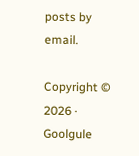posts by email.

Copyright © 2026 · Goolgule